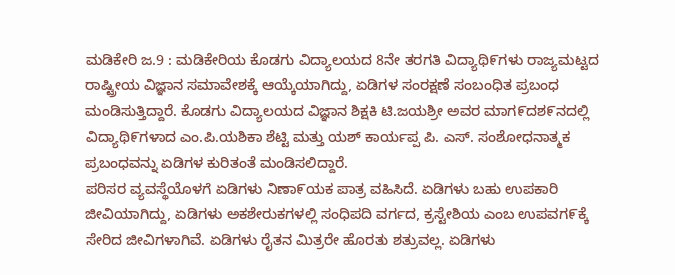ಮಡಿಕೇರಿ ಜ.9 : ಮಡಿಕೇರಿಯ ಕೊಡಗು ವಿದ್ಯಾಲಯದ 8ನೇ ತರಗತಿ ವಿದ್ಯಾಥಿ೯ಗಳು ರಾಜ್ಯಮಟ್ಟದ ರಾಷ್ಟ್ರೀಯ ವಿಜ್ಞಾನ ಸಮಾವೇಶಕ್ಕೆ ಆಯ್ಕೆಯಾಗಿದ್ದು, ಏಡಿಗಳ ಸಂರಕ್ಷಣೆ ಸಂಬಂಧಿತ ಪ್ರಬಂಧ ಮಂಡಿಸುತ್ತಿದ್ದಾರೆ. ಕೊಡಗು ವಿದ್ಯಾಲಯದ ವಿಜ್ಞಾನ ಶಿಕ್ಷಕಿ ಟಿ.ಜಯಶ್ರೀ ಅವರ ಮಾಗ೯ದಶ೯ನದಲ್ಲಿ ವಿದ್ಯಾಥಿ೯ಗಳಾದ ಎಂ.ಪಿ.ಯಶಿಕಾ ಶೆಟ್ಟಿ ಮತ್ತು ಯಶ್ ಕಾರ್ಯಪ್ಪ ಪಿ. ಎಸ್. ಸಂಶೋಧನಾತ್ಮಕ ಪ್ರಬಂಧವನ್ನು ಏಡಿಗಳ ಕುರಿತಂತೆ ಮಂಡಿಸಲಿದ್ದಾರೆ.
ಪರಿಸರ ವ್ಯವಸ್ಥೆಯೊಳಗೆ ಏಡಿಗಳು ನಿಣಾ೯ಯಕ ಪಾತ್ರ ವಹಿಸಿದೆ. ಏಡಿಗಳು ಬಹು ಉಪಕಾರಿ ಜೀವಿಯಾಗಿದ್ದು, ಏಡಿಗಳು ಅಕಶೇರುಕಗಳಲ್ಲಿ ಸಂಧಿಪದಿ ವರ್ಗದ, ಕ್ರಸ್ಟೇಶಿಯ ಎಂಬ ಉಪವಗ೯ಕ್ಕೆ ಸೇರಿದ ಜೀವಿಗಳಾಗಿವೆ. ಏಡಿಗಳು ರೈತನ ಮಿತ್ರರೇ ಹೊರತು ಶತ್ರುವಲ್ಲ. ಏಡಿಗಳು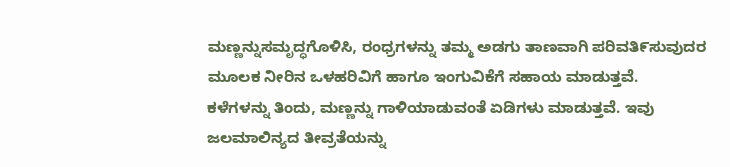ಮಣ್ಣನ್ನುಸಮೃದ್ಧಗೊಳಿಸಿ, ರಂಧ್ರಗಳನ್ನು ತಮ್ಮ ಅಡಗು ತಾಣವಾಗಿ ಪರಿವತಿ೯ಸುವುದರ ಮೂಲಕ ನೀರಿನ ಒಳಹರಿವಿಗೆ ಹಾಗೂ ಇಂಗುವಿಕೆಗೆ ಸಹಾಯ ಮಾಡುತ್ತವೆ.
ಕಳೆಗಳನ್ನು ತಿಂದು, ಮಣ್ಣನ್ನು ಗಾಳಿಯಾಡುವಂತೆ ಏಡಿಗಳು ಮಾಡುತ್ತವೆ. ಇವು ಜಲಮಾಲಿನ್ಯದ ತೀವ್ರತೆಯನ್ನು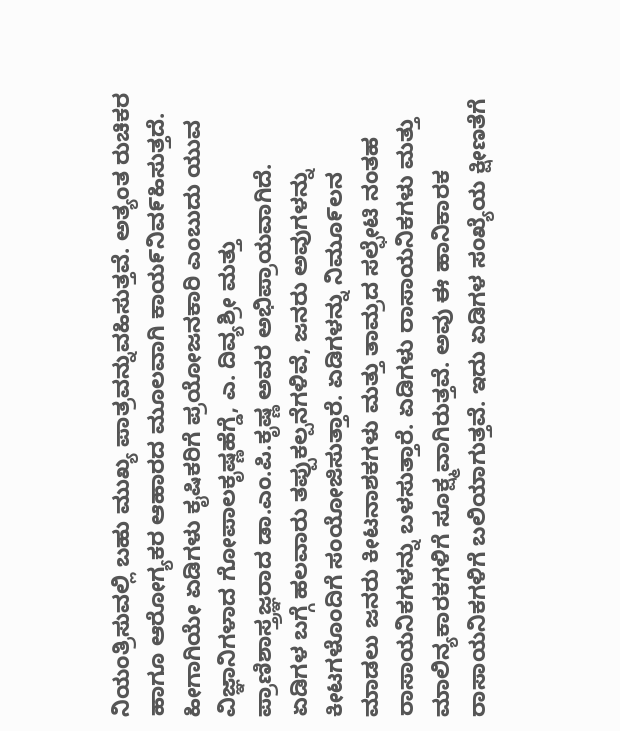ನಿಯಂತ್ರಿಸುವಲ್ಲಿ ಬಹು ಮುಖ್ಯ ಪಾತ್ರವನ್ನುವಹಿಸುತ್ತವೆ. ಅತ್ಯಂತ ರುಚಿಕರ ಹಾಗೂ ಆರೋಗ್ಯಕರ ಆಹಾರದ ಮೂಲವಾಗಿ ಕಾಯ೯ನಿವ೯ಹಿಸುತ್ತದೆ. ಹೀಗಾಗಿಯೇ ಏಡಿಗಳು ಕೖಷಿಕರಿಗೆ ಪ್ರಯೋಜನಕಾರಿ ಎಂಬುದು ಯುವ ವಿಜ್ಞಾನಿಗಳಾದ ಗೋಪಾಲಕೃಷ್ಣಹೆಗ್ಡೆ, ಎ. ದಿವ್ಯಶ್ರೀ ಮತ್ತು ಪ್ರಾಣಿಶಾಸ್ತ್ರಜ್ಞರಾದ ಡಾ.ಎಂ.ಪಿ.ಕೃಷ್ಣ ಅವರ ಅಭಿಪ್ರಾಯವಾಗಿದೆ.
ಏಡಿಗಳ ಬಗ್ಗೆ ಹಲವಾರು ತಪ್ಪುಕಲ್ಪನೆಗಳಿವೆ, ಜನರು ಅವುಗಳನ್ನು ಕೀಟಗಳೊಂದಿಗೆ ಸಂಯೋಜಿಸುತ್ತಾರೆ. ಏಡಿಗಳನ್ನು ನಿಮೂ೯ಲನ ಮಾಡಲು ಜನರು ಕೀಟನಾಶಕಗಳು ಮತ್ತು ತಾಮ್ರದ ಸಲ್ಫೇಟಿ ನಂತಹ ರಾಸಾಯನಿಕಗಳನ್ನು ಬಳಸುತ್ತಾರೆ. ಏಡಿಗಳು ರಾಸಾಯನಿಕಗಳು ಮತ್ತು ಮಾಲಿನ್ಯಕಾರಕಗಳಿಗೆ ಸೂಕ್ಷ್ಮವಾಗಿರುತ್ತವೆ. ಅವು ಈ ಹಾನಿಕಾರಕ ರಾಸಾಯನಿಕಗಳಿಗೆ ಬಲಿಯಾಗುತ್ತವೆ. ಇದು ಏಡಿಗಳ ಸಂಖ್ಯೆಯ ಕ್ಷೀಣತೆಗೆ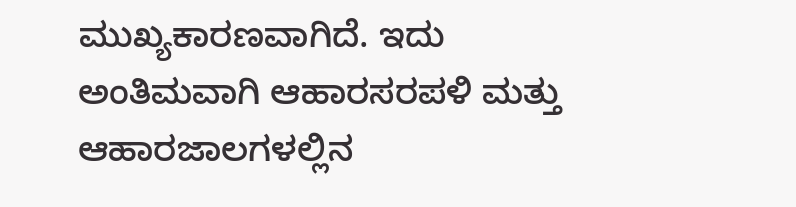ಮುಖ್ಯಕಾರಣವಾಗಿದೆ. ಇದು ಅಂತಿಮವಾಗಿ ಆಹಾರಸರಪಳಿ ಮತ್ತು ಆಹಾರಜಾಲಗಳಲ್ಲಿನ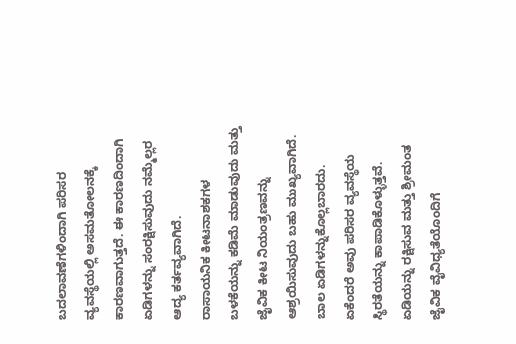ಬದಲಾವಣೆಗಳಿಂದಾಗಿ ಪರಿಸರ ವ್ಯವಸ್ಥೆಯಲ್ಲಿ ಅಸಮತೋಲನಕ್ಕೆ ಕಾರಣವಾಗುತ್ತದೆ. ಈ ಕಾರಣದಿಂದಾಗಿ ಏಡಿಗಳನ್ನು ಸಂರಕ್ಷಿಸುವುದು ನಮ್ಮೆಲ್ಲರ ಆದ್ಯ ಕರ್ತವ್ಯವಾಗಿದೆ.
ರಾಸಾಯನಿಕ ಕೀಟನಾಶಕಗಳ ಬಳಕೆಯನ್ನು ಕಡಿಮೆ ಮಾಡುವುದು ಮತ್ತು ಜೈವಿಕ ಕೀಟ ನಿಯಂತ್ರಣವನ್ನು ಆಶ್ರಯಿಸುವುದು ಬಹು ಮುಖ್ಯವಾಗಿದೆ. ಬಾಲ ಏಡಿಗಳನ್ನುಕೊಲ್ಲಬಾರದು. ಏಕೆಂದರೆ ಅವು ಪರಿಸರ ವ್ಯವಸ್ಥೆಯ ಸ್ಥಿರತೆಯನ್ನು ಕಾಪಾಡಿಕೊಳ್ಳುತ್ತವೆ.
ಏಡಿಯನ್ನು ರಕ್ಷಿಸುವ ಮತ್ತು ಶ್ರೀಮಂತ ಜೈವಿಕ ವೈವಿಧ್ಯತೆಯೊಂದಿಗೆ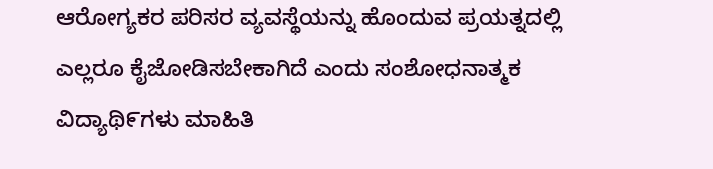ಆರೋಗ್ಯಕರ ಪರಿಸರ ವ್ಯವಸ್ಥೆಯನ್ನು ಹೊಂದುವ ಪ್ರಯತ್ನದಲ್ಲಿ ಎಲ್ಲರೂ ಕೈಜೋಡಿಸಬೇಕಾಗಿದೆ ಎಂದು ಸಂಶೋಧನಾತ್ಮಕ ವಿದ್ಯಾಥಿ೯ಗಳು ಮಾಹಿತಿ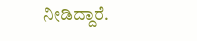ನೀಡಿದ್ದಾರೆ.